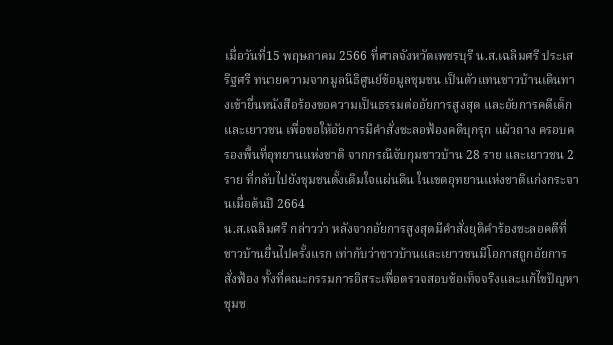เมื่อวันที่15 พฤษภาคม 2566 ที่ศาลจังหวัดเพชรบุรี น.ส.เฉลิมศรี ประเสริฐศรี ทนายความจากมูลนิธิศูนย์ข้อมูลชุมชน เป็นตัวแทนชาวบ้านเดินทางเข้ายื่นหนังสือร้องขอความเป็นธรรมต่ออัยการสูงสุด และอัยการคดีเด็กและเยาวชน เพื่อขอให้อัยการมีคำสั่งชะลอฟ้องคดีบุกรุก แผ้วถาง ครอบครองพื้นที่อุทยานแห่งชาติ จากกรณีจับกุมชาวบ้าน 28 ราย และเยาวชน 2 ราย ที่กลับไปยังชุมชนดั้งเดิมใจแผ่นดิน ในเขตอุทยานแห่งชาติแก่งกระจานเมื่อต้นปี 2664
น.ส.เฉลิมศรี กล่าวว่า หลังจากอัยการสูงสุดมีคำสั่งยุติคำร้องชะลอคดีที่ชาวบ้านยื่นไปครั้งแรก เท่ากับว่าชาวบ้านและเยาวชนมีโอกาสถูกอัยการสั่งฟ้อง ทั้งที่คณะกรรมการอิสระเพื่อตรวจสอบข้อเท็จจริงและแก้ไขปัญหาชุมช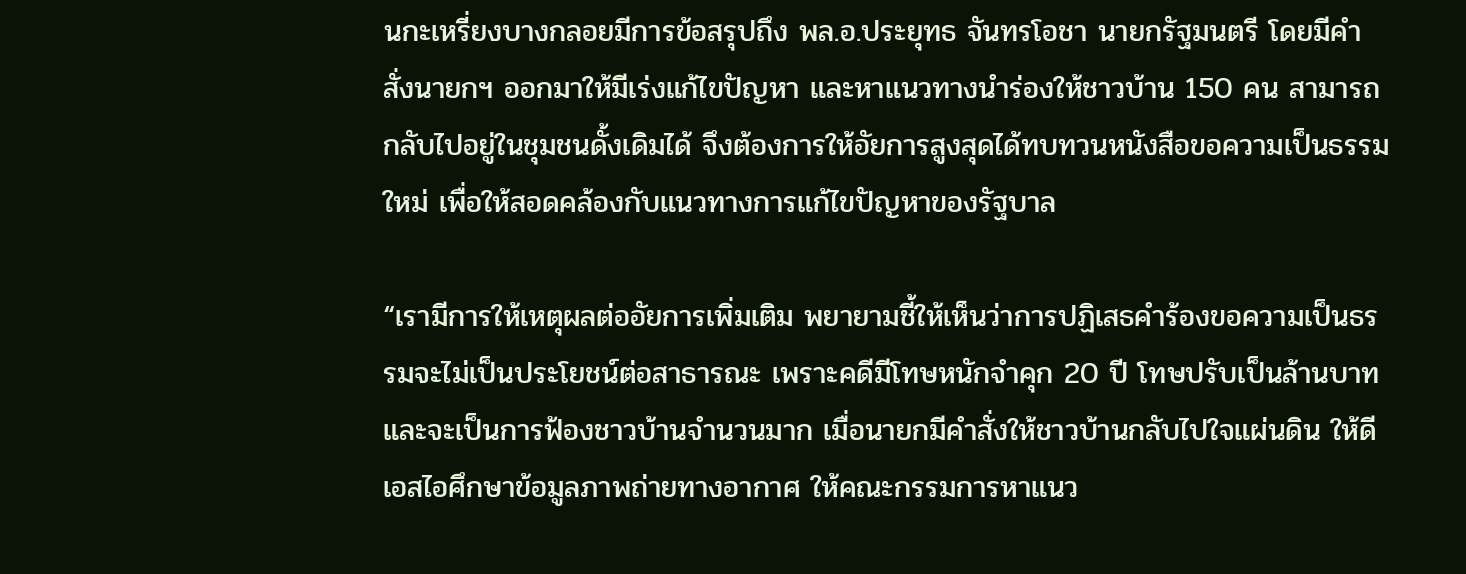นกะเหรี่ยงบางกลอยมีการข้อสรุปถึง พล.อ.ประยุทธ จันทรโอชา นายกรัฐมนตรี โดยมีคำสั่งนายกฯ ออกมาให้มีเร่งแก้ไขปัญหา และหาแนวทางนำร่องให้ชาวบ้าน 150 คน สามารถกลับไปอยู่ในชุมชนดั้งเดิมได้ จึงต้องการให้อัยการสูงสุดได้ทบทวนหนังสือขอความเป็นธรรมใหม่ เพื่อให้สอดคล้องกับแนวทางการแก้ไขปัญหาของรัฐบาล

“เรามีการให้เหตุผลต่ออัยการเพิ่มเติม พยายามชี้ให้เห็นว่าการปฏิเสธคำร้องขอความเป็นธรรมจะไม่เป็นประโยชน์ต่อสาธารณะ เพราะคดีมีโทษหนักจำคุก 20 ปี โทษปรับเป็นล้านบาท และจะเป็นการฟ้องชาวบ้านจำนวนมาก เมื่อนายกมีคำสั่งให้ชาวบ้านกลับไปใจแผ่นดิน ให้ดีเอสไอศึกษาข้อมูลภาพถ่ายทางอากาศ ให้คณะกรรมการหาแนว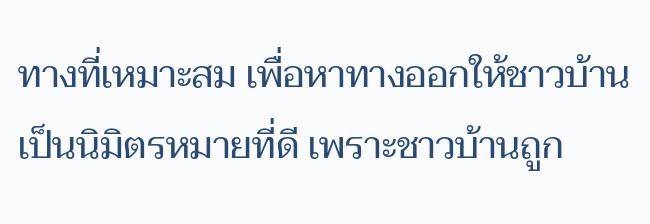ทางที่เหมาะสม เพื่อหาทางออกให้ชาวบ้าน เป็นนิมิตรหมายที่ดี เพราะชาวบ้านถูก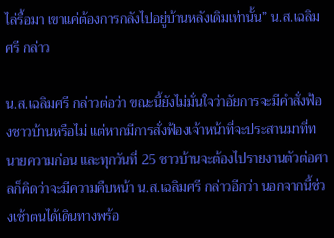ไล่รื้อมา เขาแค่ต้องการกลังไปอยู่บ้านหลังเดิมเท่านั้น” น.ส.เฉลิมศรี กล่าว

น.ส.เฉลิมศรี กล่าวต่อว่า ขณะนี้ยังไม่มั่นใจว่าอัยการจะมีคำสั่งฟ้องชาวบ้านหรือไม่ แต่หากมีการสั่งฟ้องเจ้าหน้าที่จะประสานมาที่ทนายความก่อน และทุกวันที่ 25 ชาวบ้านจะต้องไปรายงานตัวต่อศาลก็คิดว่าจะมีความคืบหน้า น.ส.เฉลิมศรี กล่าวอีกว่า นอกจากนี้ช่วงเช้าตนได้เดินทางพร้อ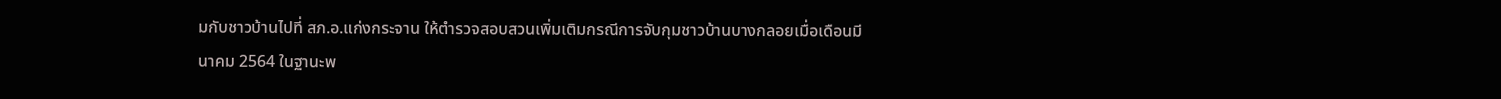มกับชาวบ้านไปที่ สภ.อ.แก่งกระจาน ให้ตำรวจสอบสวนเพิ่มเติมกรณีการจับกุมชาวบ้านบางกลอยเมื่อเดือนมีนาคม 2564 ในฐานะพ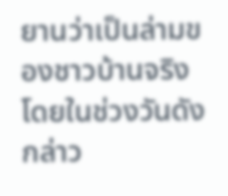ยานว่าเป็นล่ามของชาวบ้านจริง โดยในช่วงวันดังกล่าว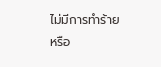ไม่มีการทำร้ายหรือ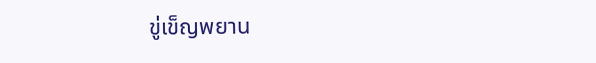ขู่เข็ญพยาน